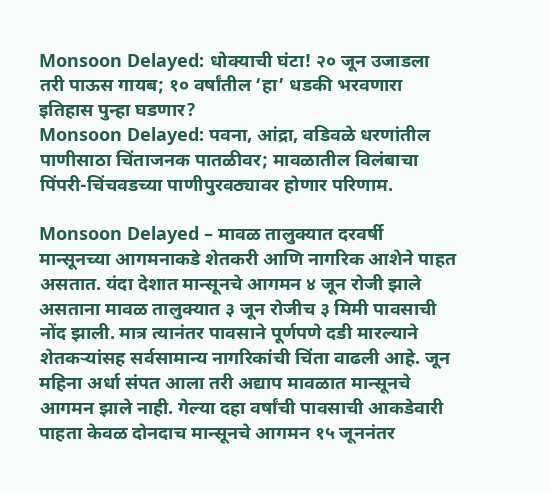Monsoon Delayed: धोक्याची घंटा! २० जून उजाडला तरी पाऊस गायब; १० वर्षांतील ‘हा’ धडकी भरवणारा इतिहास पुन्हा घडणार?
Monsoon Delayed: पवना, आंद्रा, वडिवळे धरणांतील पाणीसाठा चिंताजनक पातळीवर; मावळातील विलंबाचा पिंपरी-चिंचवडच्या पाणीपुरवठ्यावर होणार परिणाम.

Monsoon Delayed – मावळ तालुक्यात दरवर्षी मान्सूनच्या आगमनाकडे शेतकरी आणि नागरिक आशेने पाहत असतात. यंदा देशात मान्सूनचे आगमन ४ जून रोजी झाले असताना मावळ तालुक्यात ३ जून रोजीच ३ मिमी पावसाची नोंद झाली. मात्र त्यानंतर पावसाने पूर्णपणे दडी मारल्याने शेतकऱ्यांसह सर्वसामान्य नागरिकांची चिंता वाढली आहे. जून महिना अर्धा संपत आला तरी अद्याप मावळात मान्सूनचे आगमन झाले नाही. गेल्या दहा वर्षांची पावसाची आकडेवारी पाहता केवळ दोनदाच मान्सूनचे आगमन १५ जूननंतर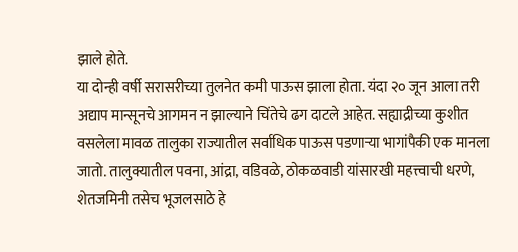झाले होते.
या दोन्ही वर्षी सरासरीच्या तुलनेत कमी पाऊस झाला होता. यंदा २० जून आला तरी अद्याप मान्सूनचे आगमन न झाल्याने चिंतेचे ढग दाटले आहेत. सह्याद्रीच्या कुशीत वसलेला मावळ तालुका राज्यातील सर्वाधिक पाऊस पडणाऱ्या भागांपैकी एक मानला जातो. तालुक्यातील पवना, आंद्रा, वडिवळे, ठोकळवाडी यांसारखी महत्त्वाची धरणे, शेतजमिनी तसेच भूजलसाठे हे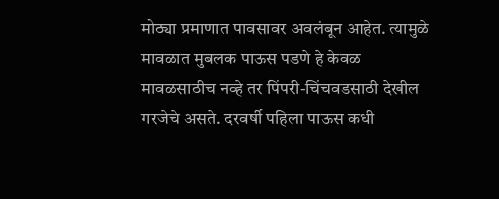मोठ्या प्रमाणात पावसावर अवलंबून आहेत. त्यामुळे मावळात मुबलक पाऊस पडणे हे केवळ मावळसाठीच नव्हे तर पिंपरी-चिंचवडसाठी देखील गरजेचे असते. दरवर्षी पहिला पाऊस कधी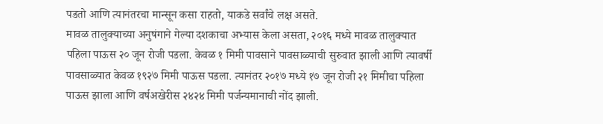पडतो आणि त्यानंतरचा मान्सून कसा राहतो, याकडे सर्वांचे लक्ष असते.
मावळ तालुक्याच्या अनुषंगाने गेल्या दशकाचा अभ्यास केला असता, २०१६ मध्ये मावळ तालुक्यात पहिला पाऊस २० जून रोजी पडला. केवळ १ मिमी पावसाने पावसाळ्याची सुरुवात झाली आणि त्यावर्षी पावसाळ्यात केवळ १९२७ मिमी पाऊस पडला. त्यानंतर २०१७ मध्ये १७ जून रोजी २१ मिमीचा पहिला पाऊस झाला आणि वर्षअखेरीस २४२४ मिमी पर्जन्यमानाची नोंद झाली.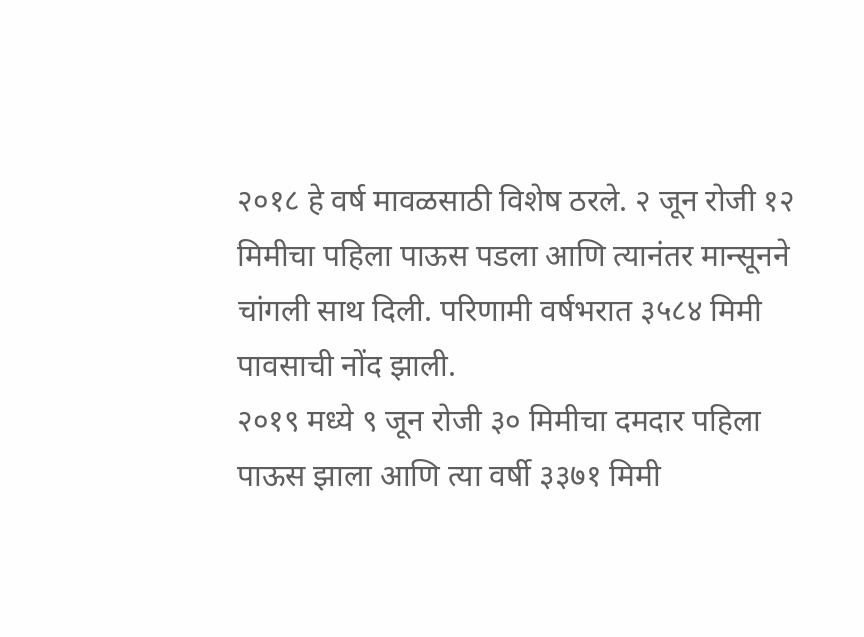२०१८ हे वर्ष मावळसाठी विशेष ठरले. २ जून रोजी १२ मिमीचा पहिला पाऊस पडला आणि त्यानंतर मान्सूनने चांगली साथ दिली. परिणामी वर्षभरात ३५८४ मिमी पावसाची नोंद झाली.
२०१९ मध्ये ९ जून रोजी ३० मिमीचा दमदार पहिला पाऊस झाला आणि त्या वर्षी ३३७१ मिमी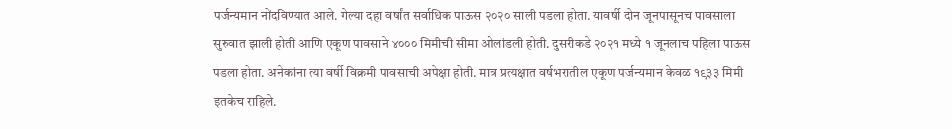पर्जन्यमान नोंदविण्यात आले. गेल्या दहा वर्षांत सर्वाधिक पाऊस २०२० साली पडला होता. यावर्षी दोन जूनपासूनच पावसाला सुरुवात झाली होती आणि एकूण पावसाने ४००० मिमीची सीमा ओलांडली होती. दुसरीकडे २०२१ मध्ये १ जूनलाच पहिला पाऊस पडला होता. अनेकांना त्या वर्षी विक्रमी पावसाची अपेक्षा होती. मात्र प्रत्यक्षात वर्षभरातील एकूण पर्जन्यमान केवळ १९३३ मिमी इतकेच राहिले.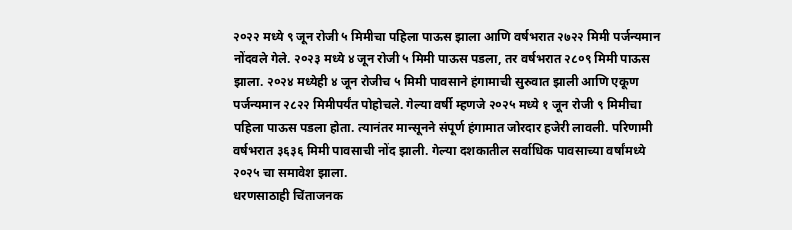२०२२ मध्ये ९ जून रोजी ५ मिमीचा पहिला पाऊस झाला आणि वर्षभरात २७२२ मिमी पर्जन्यमान नोंदवले गेले. २०२३ मध्ये ४ जून रोजी ५ मिमी पाऊस पडला, तर वर्षभरात २८०९ मिमी पाऊस झाला. २०२४ मध्येही ४ जून रोजीच ५ मिमी पावसाने हंगामाची सुरुवात झाली आणि एकूण पर्जन्यमान २८२२ मिमीपर्यंत पोहोचले. गेल्या वर्षी म्हणजे २०२५ मध्ये १ जून रोजी ९ मिमीचा पहिला पाऊस पडला होता. त्यानंतर मान्सूनने संपूर्ण हंगामात जोरदार हजेरी लावली. परिणामी वर्षभरात ३६३६ मिमी पावसाची नोंद झाली. गेल्या दशकातील सर्वाधिक पावसाच्या वर्षांमध्ये २०२५ चा समावेश झाला.
धरणसाठाही चिंताजनक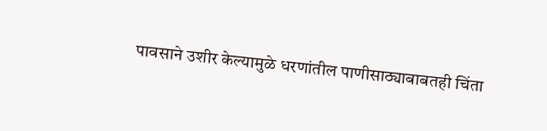पावसाने उशीर केल्यामुळे धरणांतील पाणीसाठ्याबाबतही चिंता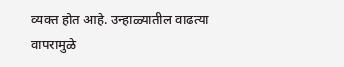व्यक्त होत आहे. उन्हाळ्यातील वाढत्या वापरामुळे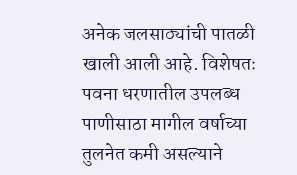अनेक जलसाठ्यांची पातळी खाली आली आहे. विशेषतः पवना धरणातील उपलब्ध पाणीसाठा मागील वर्षाच्या तुलनेत कमी असल्याने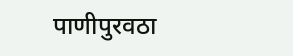पाणीपुरवठा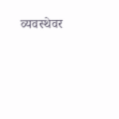व्यवस्थेवर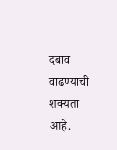दबाव वाढण्याची शक्यता आहे.